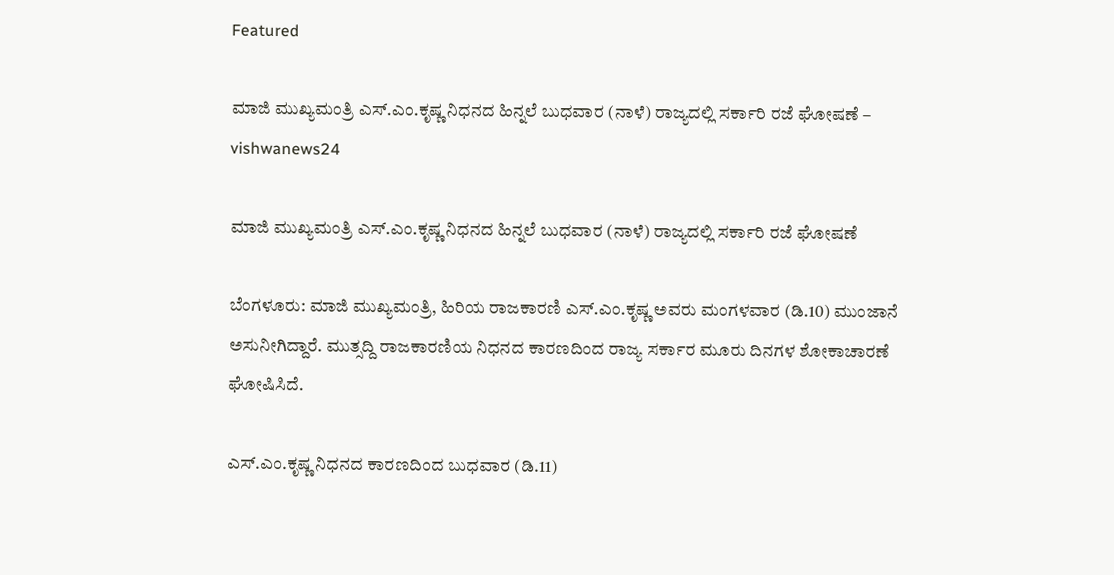Featured

ಮಾಜಿ ಮುಖ್ಯಮಂತ್ರಿ ಎಸ್.ಎಂ.ಕೃಷ್ಣ ನಿಧನದ ಹಿನ್ನಲೆ ಬುಧವಾರ (ನಾಳೆ) ರಾಜ್ಯದಲ್ಲಿ ಸರ್ಕಾರಿ ರಜೆ ಘೋಷಣೆ – vishwanews24

ಮಾಜಿ ಮುಖ್ಯಮಂತ್ರಿ ಎಸ್.ಎಂ.ಕೃಷ್ಣ ನಿಧನದ ಹಿನ್ನಲೆ ಬುಧವಾರ (ನಾಳೆ) ರಾಜ್ಯದಲ್ಲಿ ಸರ್ಕಾರಿ ರಜೆ ಘೋಷಣೆ

ಬೆಂಗಳೂರು: ಮಾಜಿ ಮುಖ್ಯಮಂತ್ರಿ, ಹಿರಿಯ ರಾಜಕಾರಣಿ ಎಸ್.ಎಂ.ಕೃಷ್ಣ ಅವರು ಮಂಗಳವಾರ (ಡಿ.10) ಮುಂಜಾನೆ ಅಸುನೀಗಿದ್ದಾರೆ. ಮುತ್ಸದ್ದಿ ರಾಜಕಾರಣಿಯ ನಿಧನದ ಕಾರಣದಿಂದ ರಾಜ್ಯ ಸರ್ಕಾರ ಮೂರು ದಿನಗಳ ಶೋಕಾಚಾರಣೆ ಘೋಷಿಸಿದೆ.

ಎಸ್.ಎಂ.ಕೃಷ್ಣ ನಿಧನದ ಕಾರಣದಿಂದ ಬುಧವಾರ (ಡಿ.11)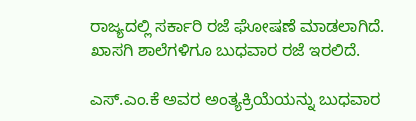ರಾಜ್ಯದಲ್ಲಿ ಸರ್ಕಾರಿ ರಜೆ ಘೋಷಣೆ ಮಾಡಲಾಗಿದೆ. ಖಾಸಗಿ ಶಾಲೆಗಳಿಗೂ ಬುಧವಾರ ರಜೆ ಇರಲಿದೆ.

ಎಸ್.ಎಂ.ಕೆ ಅವರ ಅಂತ್ಯಕ್ರಿಯೆಯನ್ನು ಬುಧವಾರ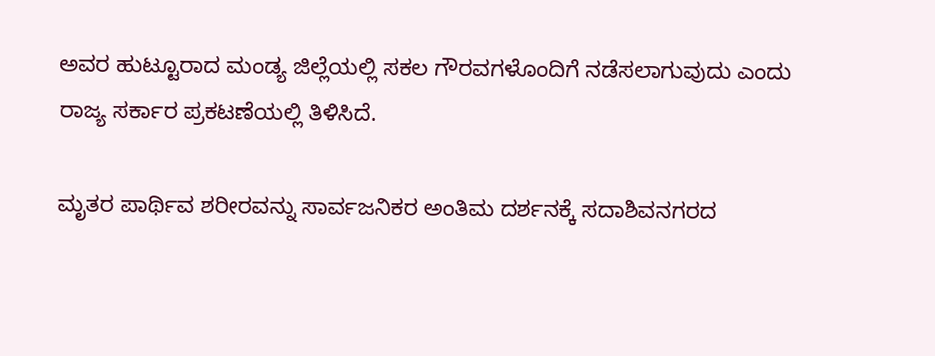ಅವರ ಹುಟ್ಟೂರಾದ ಮಂಡ್ಯ ಜಿಲ್ಲೆಯಲ್ಲಿ ಸಕಲ ಗೌರವಗಳೊಂದಿಗೆ ನಡೆಸಲಾಗುವುದು ಎಂದು ರಾಜ್ಯ ಸರ್ಕಾರ ಪ್ರಕಟಣೆಯಲ್ಲಿ ತಿಳಿಸಿದೆ.

ಮೃತರ ಪಾರ್ಥಿವ ಶರೀರವನ್ನು ಸಾರ್ವಜನಿಕರ ಅಂತಿಮ ದರ್ಶನಕ್ಕೆ ಸದಾಶಿವನಗರದ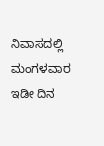ನಿವಾಸದಲ್ಲಿ ಮಂಗಳವಾರ ಇಡೀ ದಿನ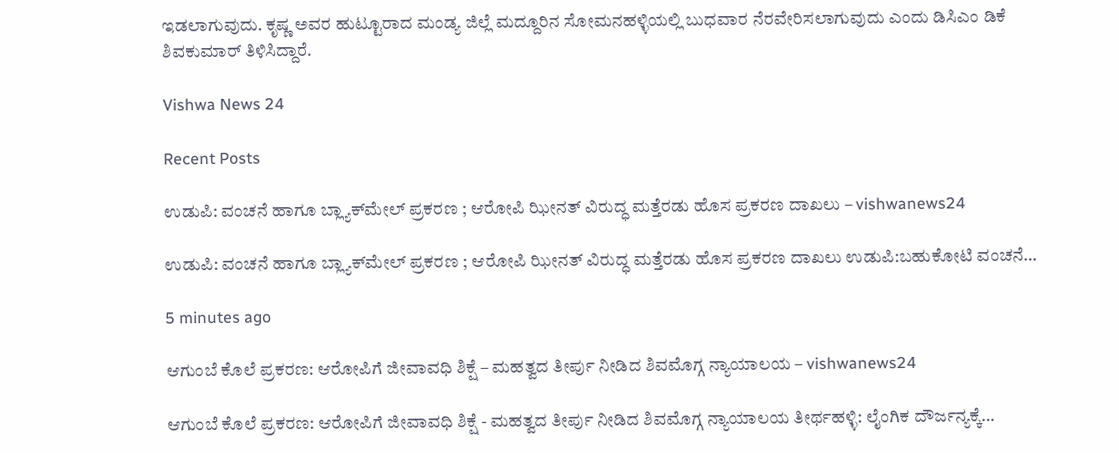ಇಡಲಾಗುವುದು. ಕೃಷ್ಣ ಅವರ ಹುಟ್ಟೂರಾದ ಮಂಡ್ಯ ಜಿಲ್ಲೆ ಮದ್ದೂರಿನ ಸೋಮನಹಳ್ಳಿಯಲ್ಲಿ ಬುಧವಾರ ನೆರವೇರಿಸಲಾಗುವುದು ಎಂದು ಡಿಸಿಎಂ ಡಿಕೆ ಶಿವಕುಮಾರ್ ತಿಳಿಸಿದ್ದಾರೆ.

Vishwa News 24

Recent Posts

ಉಡುಪಿ: ವಂಚನೆ ಹಾಗೂ ಬ್ಲ್ಯಾಕ್‌ಮೇಲ್ ಪ್ರಕರಣ ; ಆರೋಪಿ ಝೀನತ್ ವಿರುದ್ಧ ಮತ್ತೆರಡು ಹೊಸ ಪ್ರಕರಣ ದಾಖಲು – vishwanews24

ಉಡುಪಿ: ವಂಚನೆ ಹಾಗೂ ಬ್ಲ್ಯಾಕ್‌ಮೇಲ್ ಪ್ರಕರಣ ; ಆರೋಪಿ ಝೀನತ್ ವಿರುದ್ಧ ಮತ್ತೆರಡು ಹೊಸ ಪ್ರಕರಣ ದಾಖಲು ಉಡುಪಿ:ಬಹುಕೋಟಿ ವಂಚನೆ…

5 minutes ago

ಆಗುಂಬೆ ಕೊಲೆ ಪ್ರಕರಣ: ಆರೋಪಿಗೆ ಜೀವಾವಧಿ ಶಿಕ್ಷೆ – ಮಹತ್ವದ ತೀರ್ಪು ನೀಡಿದ ಶಿವಮೊಗ್ಗ ನ್ಯಾಯಾಲಯ – vishwanews24

ಆಗುಂಬೆ ಕೊಲೆ ಪ್ರಕರಣ: ಆರೋಪಿಗೆ ಜೀವಾವಧಿ ಶಿಕ್ಷೆ - ಮಹತ್ವದ ತೀರ್ಪು ನೀಡಿದ ಶಿವಮೊಗ್ಗ ನ್ಯಾಯಾಲಯ ತೀರ್ಥಹಳ್ಳಿ: ಲೈಂಗಿಕ ದೌರ್ಜನ್ಯಕ್ಕೆ…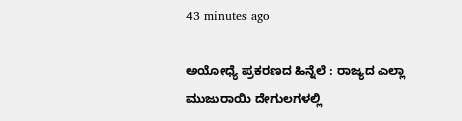43 minutes ago

ಅಯೋಧ್ಯೆ ಪ್ರಕರಣದ ಹಿನ್ನೆಲೆ : ರಾಜ್ಯದ ಎಲ್ಲಾ ಮುಜುರಾಯಿ ದೇಗುಲಗಳಲ್ಲಿ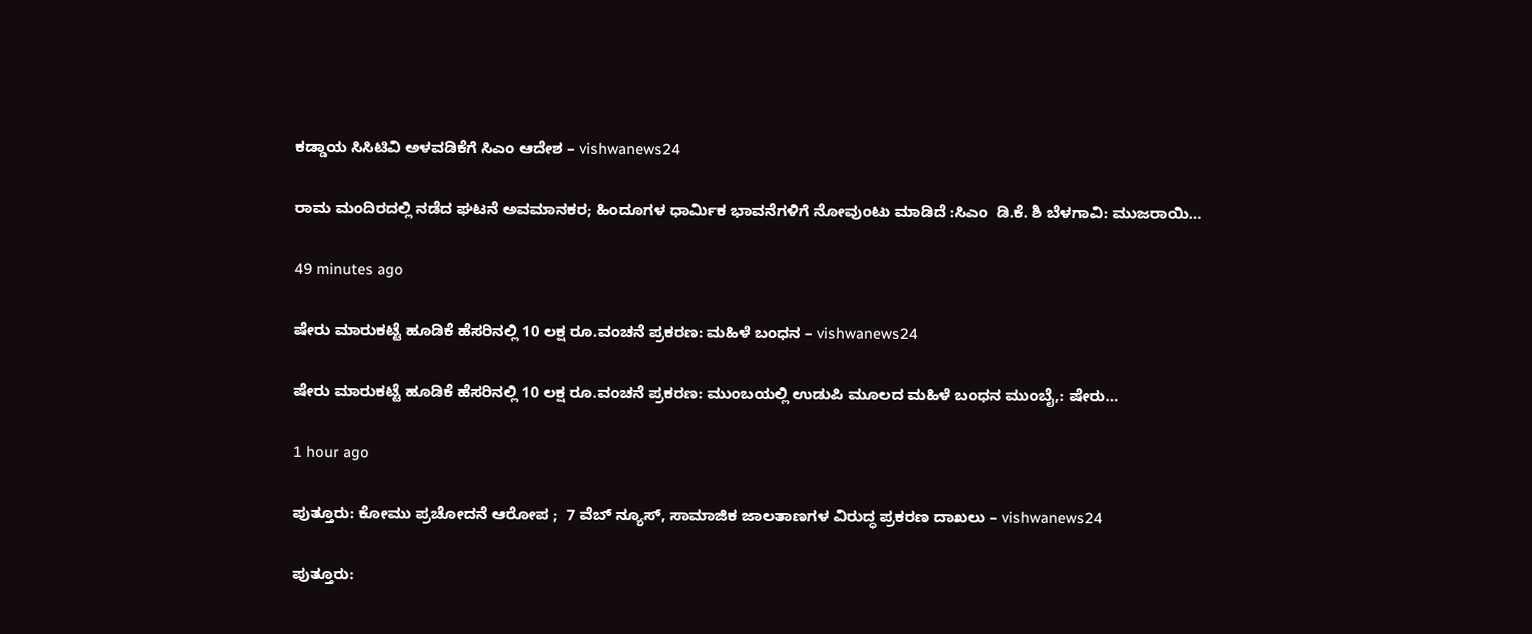ಕಡ್ಡಾಯ ಸಿಸಿಟಿವಿ ಅಳವಡಿಕೆಗೆ ಸಿಎಂ ಆದೇಶ – vishwanews24

ರಾಮ ಮಂದಿರದಲ್ಲಿ ನಡೆದ ಘಟನೆ ಅವಮಾನಕರ; ಹಿಂದೂಗಳ ಧಾರ್ಮಿಕ ಭಾವನೆಗಳಿಗೆ ನೋವುಂಟು ಮಾಡಿದೆ :ಸಿಎಂ  ಡಿ.ಕೆ. ಶಿ ಬೆಳಗಾವಿ: ಮುಜರಾಯಿ…

49 minutes ago

ಷೇರು ಮಾರುಕಟ್ಟೆ ಹೂಡಿಕೆ ಹೆಸರಿನಲ್ಲಿ 10 ಲಕ್ಷ ರೂ.ವಂಚನೆ ಪ್ರಕರಣ: ಮಹಿಳೆ ಬಂಧನ – vishwanews24

ಷೇರು ಮಾರುಕಟ್ಟೆ ಹೂಡಿಕೆ ಹೆಸರಿನಲ್ಲಿ 10 ಲಕ್ಷ ರೂ.ವಂಚನೆ ಪ್ರಕರಣ: ಮುಂಬಯಲ್ಲಿ ಉಡುಪಿ ಮೂಲದ ಮಹಿಳೆ ಬಂಧನ ಮುಂಬೈ,: ಷೇರು…

1 hour ago

ಪುತ್ತೂರು: ಕೋಮು ಪ್ರಚೋದನೆ ಆರೋಪ ;  7 ವೆಬ್ ನ್ಯೂಸ್, ಸಾಮಾಜಿಕ ಜಾಲತಾಣಗಳ ವಿರುದ್ಧ ಪ್ರಕರಣ ದಾಖಲು – vishwanews24

ಪುತ್ತೂರು: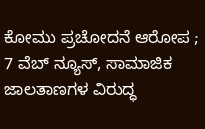ಕೋಮು ಪ್ರಚೋದನೆ ಆರೋಪ ;  7 ವೆಬ್ ನ್ಯೂಸ್, ಸಾಮಾಜಿಕ ಜಾಲತಾಣಗಳ ವಿರುದ್ಧ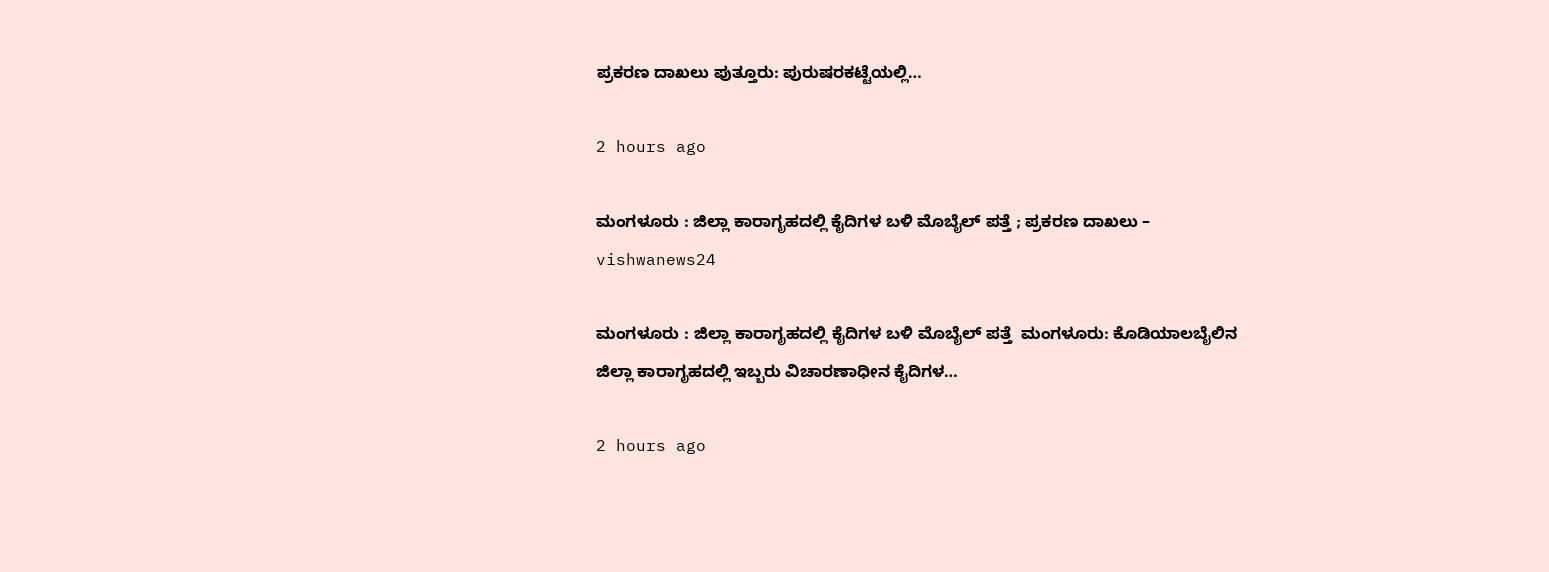ಪ್ರಕರಣ ದಾಖಲು ಪುತ್ತೂರು: ಪುರುಷರಕಟ್ಟೆಯಲ್ಲಿ…

2 hours ago

ಮಂಗಳೂರು : ಜಿಲ್ಲಾ ಕಾರಾಗೃಹದಲ್ಲಿ ಕೈದಿಗಳ ಬಳಿ ಮೊಬೈಲ್ ಪತ್ತೆ ; ಪ್ರಕರಣ ದಾಖಲು – vishwanews24

ಮಂಗಳೂರು : ಜಿಲ್ಲಾ ಕಾರಾಗೃಹದಲ್ಲಿ ಕೈದಿಗಳ ಬಳಿ ಮೊಬೈಲ್ ಪತ್ತೆ  ಮಂಗಳೂರು: ಕೊಡಿಯಾಲಬೈಲಿನ ಜಿಲ್ಲಾ ಕಾರಾಗೃಹದಲ್ಲಿ ಇಬ್ಬರು ವಿಚಾರಣಾಧೀನ ಕೈದಿಗಳ…

2 hours ago